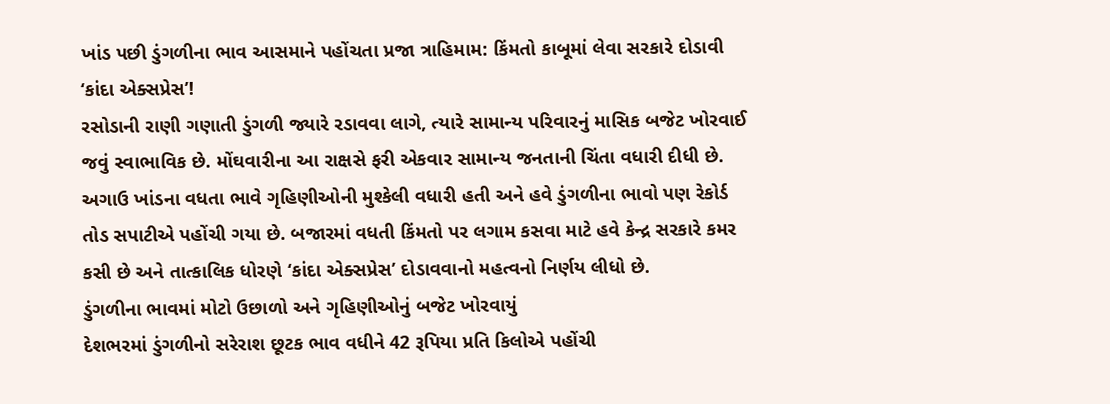ખાંડ પછી ડુંગળીના ભાવ આસમાને પહોંચતા પ્રજા ત્રાહિમામ: કિંમતો કાબૂમાં લેવા સરકારે દોડાવી ‘કાંદા એક્સપ્રેસ’!
રસોડાની રાણી ગણાતી ડુંગળી જ્યારે રડાવવા લાગે, ત્યારે સામાન્ય પરિવારનું માસિક બજેટ ખોરવાઈ જવું સ્વાભાવિક છે. મોંઘવારીના આ રાક્ષસે ફરી એકવાર સામાન્ય જનતાની ચિંતા વધારી દીધી છે. અગાઉ ખાંડના વધતા ભાવે ગૃહિણીઓની મુશ્કેલી વધારી હતી અને હવે ડુંગળીના ભાવો પણ રેકોર્ડ તોડ સપાટીએ પહોંચી ગયા છે. બજારમાં વધતી કિંમતો પર લગામ કસવા માટે હવે કેન્દ્ર સરકારે કમર કસી છે અને તાત્કાલિક ધોરણે ‘કાંદા એક્સપ્રેસ’ દોડાવવાનો મહત્વનો નિર્ણય લીધો છે.
ડુંગળીના ભાવમાં મોટો ઉછાળો અને ગૃહિણીઓનું બજેટ ખોરવાયું
દેશભરમાં ડુંગળીનો સરેરાશ છૂટક ભાવ વધીને 42 રૂપિયા પ્રતિ કિલોએ પહોંચી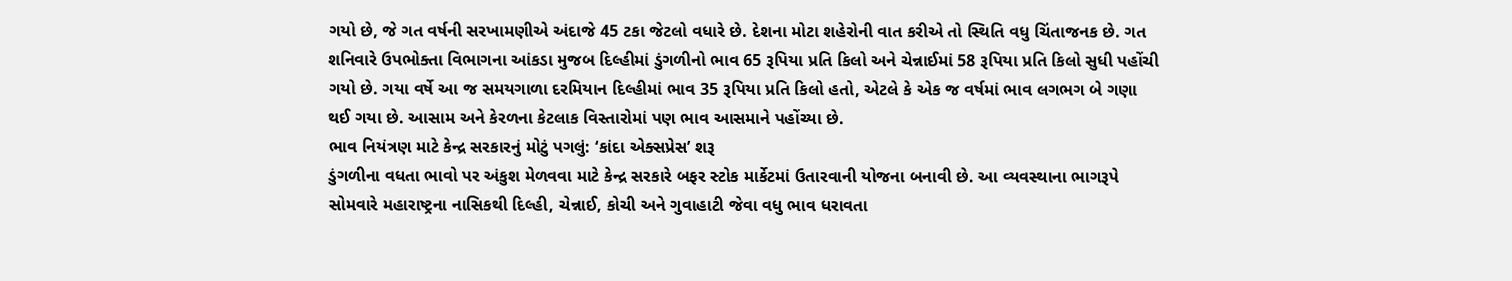ગયો છે, જે ગત વર્ષની સરખામણીએ અંદાજે 45 ટકા જેટલો વધારે છે. દેશના મોટા શહેરોની વાત કરીએ તો સ્થિતિ વધુ ચિંતાજનક છે. ગત શનિવારે ઉપભોક્તા વિભાગના આંકડા મુજબ દિલ્હીમાં ડુંગળીનો ભાવ 65 રૂપિયા પ્રતિ કિલો અને ચેન્નાઈમાં 58 રૂપિયા પ્રતિ કિલો સુધી પહોંચી ગયો છે. ગયા વર્ષે આ જ સમયગાળા દરમિયાન દિલ્હીમાં ભાવ 35 રૂપિયા પ્રતિ કિલો હતો, એટલે કે એક જ વર્ષમાં ભાવ લગભગ બે ગણા થઈ ગયા છે. આસામ અને કેરળના કેટલાક વિસ્તારોમાં પણ ભાવ આસમાને પહોંચ્યા છે.
ભાવ નિયંત્રણ માટે કેન્દ્ર સરકારનું મોટું પગલું: ‘કાંદા એક્સપ્રેસ’ શરૂ
ડુંગળીના વધતા ભાવો પર અંકુશ મેળવવા માટે કેન્દ્ર સરકારે બફર સ્ટોક માર્કેટમાં ઉતારવાની યોજના બનાવી છે. આ વ્યવસ્થાના ભાગરૂપે સોમવારે મહારાષ્ટ્રના નાસિકથી દિલ્હી, ચેન્નાઈ, કોચી અને ગુવાહાટી જેવા વધુ ભાવ ધરાવતા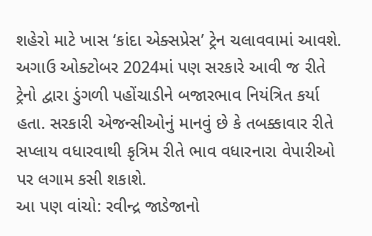શહેરો માટે ખાસ ‘કાંદા એક્સપ્રેસ’ ટ્રેન ચલાવવામાં આવશે. અગાઉ ઓક્ટોબર 2024માં પણ સરકારે આવી જ રીતે ટ્રેનો દ્વારા ડુંગળી પહોંચાડીને બજારભાવ નિયંત્રિત કર્યા હતા. સરકારી એજન્સીઓનું માનવું છે કે તબક્કાવાર રીતે સપ્લાય વધારવાથી કૃત્રિમ રીતે ભાવ વધારનારા વેપારીઓ પર લગામ કસી શકાશે.
આ પણ વાંચો: રવીન્દ્ર જાડેજાનો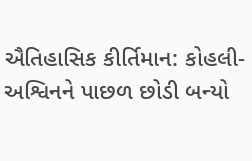ઐતિહાસિક કીર્તિમાન: કોહલી-અશ્વિનને પાછળ છોડી બન્યો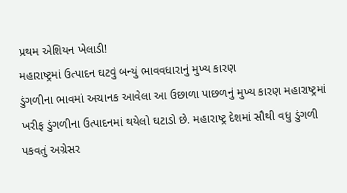પ્રથમ એશિયન ખેલાડી!
મહારાષ્ટ્રમાં ઉત્પાદન ઘટવું બન્યું ભાવવધારાનું મુખ્ય કારણ
ડુંગળીના ભાવમાં અચાનક આવેલા આ ઉછાળા પાછળનું મુખ્ય કારણ મહારાષ્ટ્રમાં ખરીફ ડુંગળીના ઉત્પાદનમાં થયેલો ઘટાડો છે. મહારાષ્ટ્ર દેશમાં સૌથી વધુ ડુંગળી પકવતું અગ્રેસર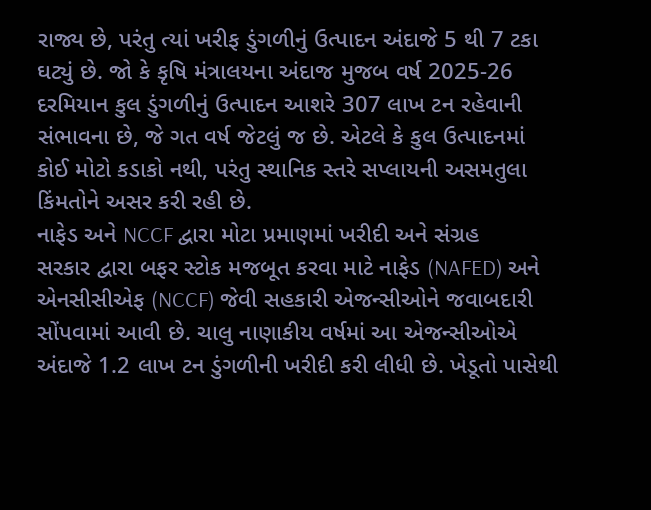રાજ્ય છે, પરંતુ ત્યાં ખરીફ ડુંગળીનું ઉત્પાદન અંદાજે 5 થી 7 ટકા ઘટ્યું છે. જો કે કૃષિ મંત્રાલયના અંદાજ મુજબ વર્ષ 2025-26 દરમિયાન કુલ ડુંગળીનું ઉત્પાદન આશરે 307 લાખ ટન રહેવાની સંભાવના છે, જે ગત વર્ષ જેટલું જ છે. એટલે કે કુલ ઉત્પાદનમાં કોઈ મોટો કડાકો નથી, પરંતુ સ્થાનિક સ્તરે સપ્લાયની અસમતુલા કિંમતોને અસર કરી રહી છે.
નાફેડ અને NCCF દ્વારા મોટા પ્રમાણમાં ખરીદી અને સંગ્રહ
સરકાર દ્વારા બફર સ્ટોક મજબૂત કરવા માટે નાફેડ (NAFED) અને એનસીસીએફ (NCCF) જેવી સહકારી એજન્સીઓને જવાબદારી સોંપવામાં આવી છે. ચાલુ નાણાકીય વર્ષમાં આ એજન્સીઓએ અંદાજે 1.2 લાખ ટન ડુંગળીની ખરીદી કરી લીધી છે. ખેડૂતો પાસેથી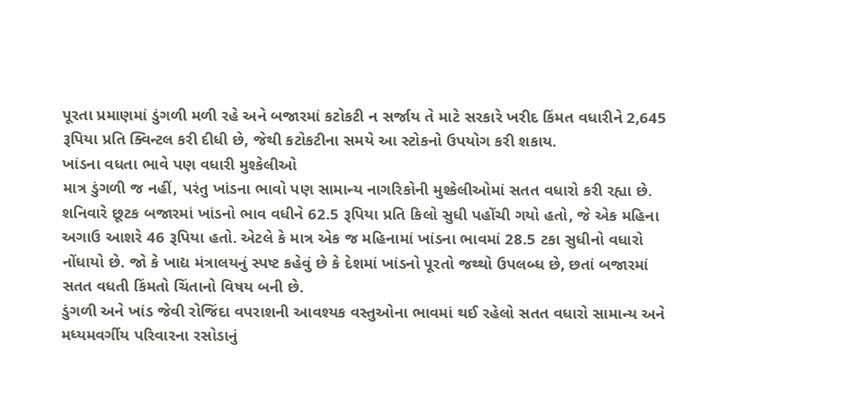પૂરતા પ્રમાણમાં ડુંગળી મળી રહે અને બજારમાં કટોકટી ન સર્જાય તે માટે સરકારે ખરીદ કિંમત વધારીને 2,645 રૂપિયા પ્રતિ ક્વિન્ટલ કરી દીધી છે, જેથી કટોકટીના સમયે આ સ્ટોકનો ઉપયોગ કરી શકાય.
ખાંડના વધતા ભાવે પણ વધારી મુશ્કેલીઓ
માત્ર ડુંગળી જ નહીં, પરંતુ ખાંડના ભાવો પણ સામાન્ય નાગરિકોની મુશ્કેલીઓમાં સતત વધારો કરી રહ્યા છે. શનિવારે છૂટક બજારમાં ખાંડનો ભાવ વધીને 62.5 રૂપિયા પ્રતિ કિલો સુધી પહોંચી ગયો હતો, જે એક મહિના અગાઉ આશરે 46 રૂપિયા હતો. એટલે કે માત્ર એક જ મહિનામાં ખાંડના ભાવમાં 28.5 ટકા સુધીનો વધારો નોંધાયો છે. જો કે ખાદ્ય મંત્રાલયનું સ્પષ્ટ કહેવું છે કે દેશમાં ખાંડનો પૂરતો જથ્થો ઉપલબ્ધ છે, છતાં બજારમાં સતત વધતી કિંમતો ચિંતાનો વિષય બની છે.
ડુંગળી અને ખાંડ જેવી રોજિંદા વપરાશની આવશ્યક વસ્તુઓના ભાવમાં થઈ રહેલો સતત વધારો સામાન્ય અને મધ્યમવર્ગીય પરિવારના રસોડાનું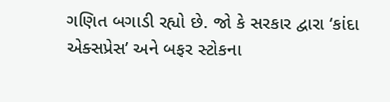ગણિત બગાડી રહ્યો છે. જો કે સરકાર દ્વારા ‘કાંદા એક્સપ્રેસ’ અને બફર સ્ટોકના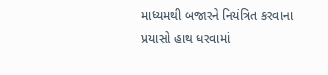માધ્યમથી બજારને નિયંત્રિત કરવાના પ્રયાસો હાથ ધરવામાં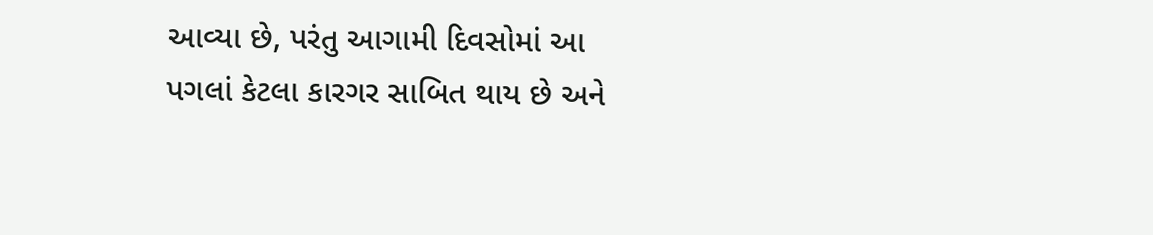આવ્યા છે, પરંતુ આગામી દિવસોમાં આ પગલાં કેટલા કારગર સાબિત થાય છે અને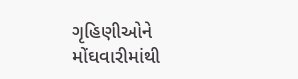ગૃહિણીઓને મોંઘવારીમાંથી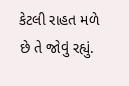કેટલી રાહત મળે છે તે જોવું રહ્યું.